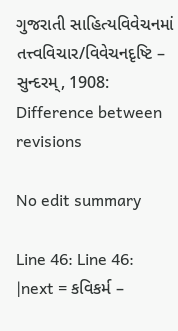ગુજરાતી સાહિત્યવિવેચનમાં તત્ત્વવિચાર/વિવેચનદૃષ્ટિ – સુન્દરમ્, 1908: Difference between revisions

No edit summary

Line 46: Line 46:
|next = કવિકર્મ –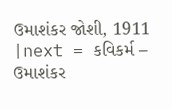ઉમાશંકર જોશી, 1911
|next = કવિકર્મ – ઉમાશંકર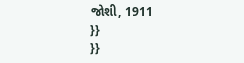જોશી, 1911
}}
}}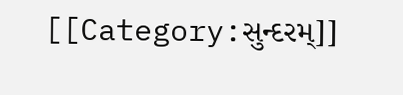[[Category:સુન્દરમ્]]